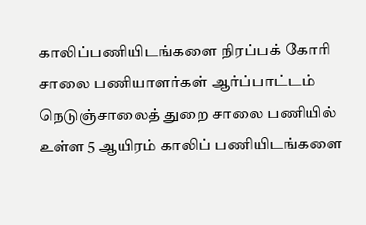காலிப்பணியிடங்களை நிரப்பக் கோரி சாலை பணியாளர்கள் ஆர்ப்பாட்டம்
நெடுஞ்சாலைத் துறை சாலை பணியில் உள்ள 5 ஆயிரம் காலிப் பணியிடங்களை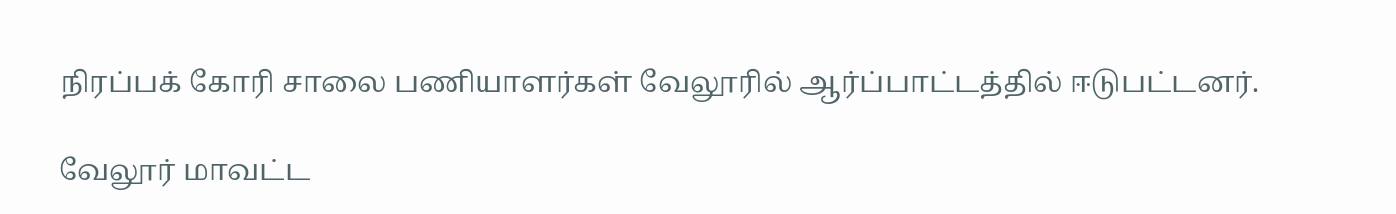நிரப்பக் கோரி சாலை பணியாளர்கள் வேலூரில் ஆர்ப்பாட்டத்தில் ஈடுபட்டனர்.

வேலூர் மாவட்ட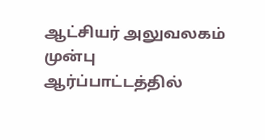ஆட்சியர் அலுவலகம் முன்பு ஆர்ப்பாட்டத்தில்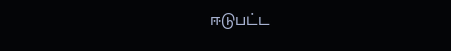ஈடுபட்ட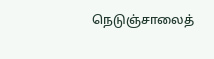நெடுஞ்சாலைத்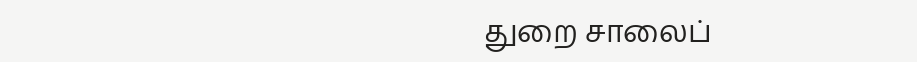துறை சாலைப்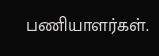பணியாளர்கள்.